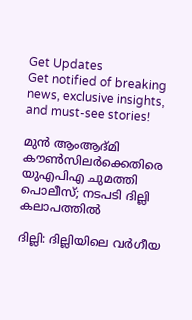Get Updates
Get notified of breaking news, exclusive insights, and must-see stories!

മുന്‍ ആംആദ്മി കൗണ്‍സിലര്‍ക്കെതിരെ യുഎപിഎ ചുമത്തി പൊലീസ്; നടപടി ദില്ലി കലാപത്തില്‍

ദില്ലി: ദില്ലിയിലെ വര്‍ഗീയ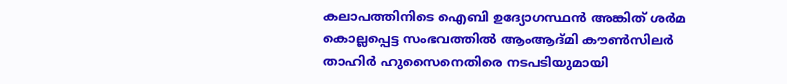കലാപത്തിനിടെ ഐബി ഉദ്യോഗസ്ഥന്‍ അങ്കിത് ശര്‍മ കൊല്ലപ്പെട്ട സംഭവത്തില്‍ ആംആദ്മി കൗണ്‍സിലര്‍ താഹിര്‍ ഹുസൈനെതിരെ നടപടിയുമായി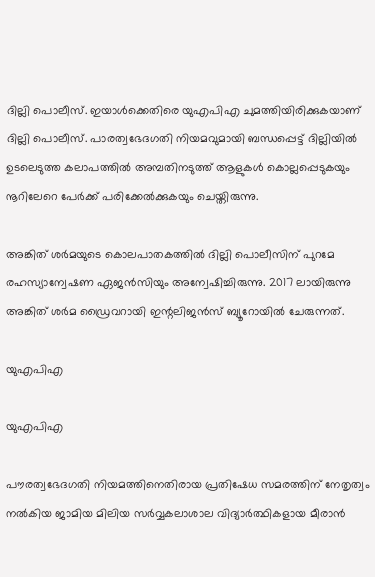ദില്ലി പൊലീസ്. ഇയാള്‍ക്കെതിരെ യുഎപിഎ ചുമത്തിയിരിക്കുകയാണ് ദില്ലി പൊലീസ്. പാരത്വഭേദഗതി നിയമവുമായി ബന്ധപ്പെട്ട് ദില്ലിയില്‍ ഉടലെടുത്ത കലാപത്തില്‍ അമ്പതിനടുത്ത് ആളുകള്‍ കൊല്ലപ്പെടുകയും നൂറിലേറെ പേര്‍ക്ക് പരിക്കേല്‍ക്കുകയും ചെയ്തിരുന്നു.

അങ്കിത് ശര്‍മയുടെ കൊലപാതകത്തില്‍ ദില്ലി പൊലീസിന് പുറമേ രഹസ്യാന്വേഷണ ഏജന്‍സിയും അന്വേഷിച്ചിരുന്നു. 2017 ലായിരുന്നു അങ്കിത് ശര്‍മ ഡ്രൈവറായി ഇന്റലിജന്‍സ് ബ്യൂറോയില്‍ ചേരുന്നത്.

യുഎപിഎ

യുഎപിഎ

പൗരത്വഭേദഗതി നിയമത്തിനെതിരായ പ്രതിഷേധ സമരത്തിന് നേതൃത്വം നല്‍കിയ ജാമിയ മിലിയ സര്‍വ്വകലാശാല വിദ്യാര്‍ത്ഥികളായ മീരാന്‍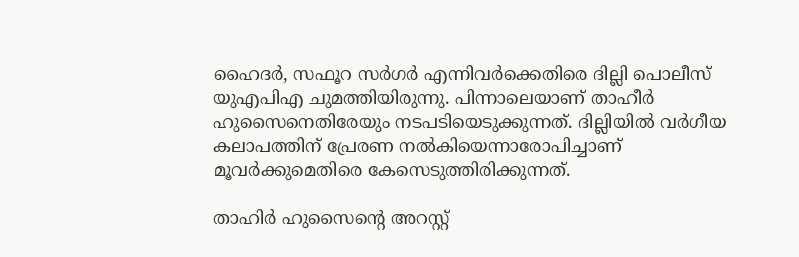ഹൈദര്‍, സഫൂറ സര്‍ഗര്‍ എന്നിവര്‍ക്കെതിരെ ദില്ലി പൊലീസ് യുഎപിഎ ചുമത്തിയിരുന്നു. പിന്നാലെയാണ് താഹീര്‍ ഹുസൈനെതിരേയും നടപടിയെടുക്കുന്നത്. ദില്ലിയില്‍ വര്‍ഗീയ കലാപത്തിന് പ്രേരണ നല്‍കിയെന്നാരോപിച്ചാണ് മൂവര്‍ക്കുമെതിരെ കേസെടുത്തിരിക്കുന്നത്.

താഹിര്‍ ഹുസൈന്റെ അറസ്റ്റ്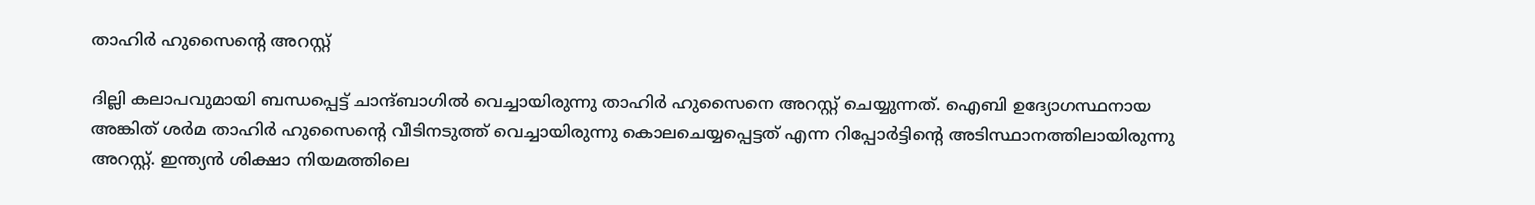താഹിര്‍ ഹുസൈന്റെ അറസ്റ്റ്

ദില്ലി കലാപവുമായി ബന്ധപ്പെട്ട് ചാന്ദ്ബാഗില്‍ വെച്ചായിരുന്നു താഹിര്‍ ഹുസൈനെ അറസ്റ്റ് ചെയ്യുന്നത്. ഐബി ഉദ്യോഗസ്ഥനായ അങ്കിത് ശര്‍മ താഹിര്‍ ഹുസൈന്റെ വീടിനടുത്ത് വെച്ചായിരുന്നു കൊലചെയ്യപ്പെട്ടത് എന്ന റിപ്പോര്‍ട്ടിന്റെ അടിസ്ഥാനത്തിലായിരുന്നു അറസ്റ്റ്. ഇന്ത്യന്‍ ശിക്ഷാ നിയമത്തിലെ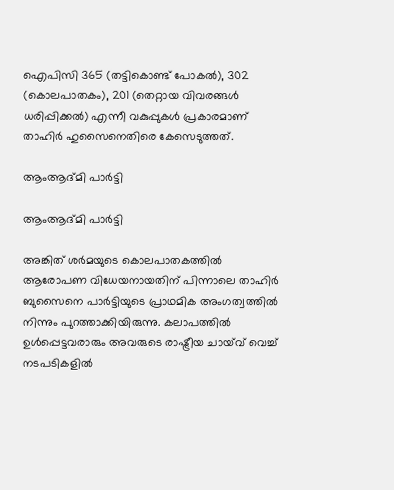ഐപിസി 365 (തട്ടികൊണ്ട് പോകല്‍), 302 (കൊലപാതകം), 201 (തെറ്റായ വിവരങ്ങള്‍ ധരിപ്പിക്കല്‍) എന്നീ വകുപ്പുകള്‍ പ്രകാരമാണ് താഹിര്‍ ഹുസൈനെതിരെ കേസെടുത്തത്.

ആംആദ്മി പാര്‍ട്ടി

ആംആദ്മി പാര്‍ട്ടി

അങ്കിത് ശര്‍മയുടെ കൊലപാതകത്തില്‍ ആരോപണ വിധേയനായതിന് പിന്നാലെ താഹിര്‍ ബുസൈനെ പാര്‍ട്ടിയുടെ പ്രാഥമിക അംഗത്വത്തില്‍ നിന്നും പുറത്താക്കിയിരുന്നു. കലാപത്തില്‍ ഉള്‍പ്പെട്ടവരാരും അവരുടെ രാഷ്ട്രീയ ചായ്‌വ് വെച്ച് നടപടികളില്‍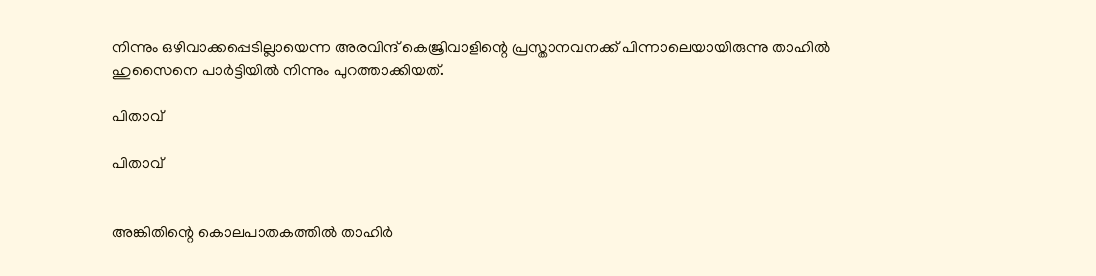നിന്നും ഒഴിവാക്കപ്പെടില്ലായെന്ന അരവിന്ദ് കെജ്രിവാളിന്റെ പ്രസ്താനവനക്ക് പിന്നാലെയായിരുന്നു താഹില്‍ ഹുസൈനെ പാര്‍ട്ടിയില്‍ നിന്നും പുറത്താക്കിയത്.

പിതാവ്

പിതാവ്


അങ്കിതിന്റെ കൊലപാതകത്തില്‍ താഹിര്‍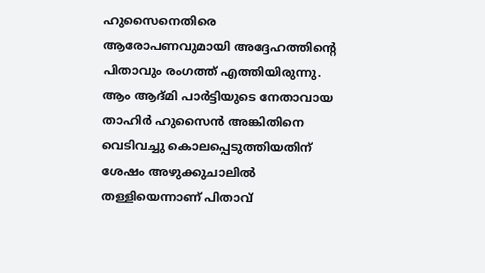ഹുസൈനെതിരെ ആരോപണവുമായി അദ്ദേഹത്തിന്റെ പിതാവും രംഗത്ത് എത്തിയിരുന്നു. ആം ആദ്മി പാര്‍ട്ടിയുടെ നേതാവായ താഹിര്‍ ഹുസൈന്‍ അങ്കിതിനെ വെടിവച്ചു കൊലപ്പെടുത്തിയതിന് ശേഷം അഴുക്കുചാലില്‍ തള്ളിയെന്നാണ് പിതാവ്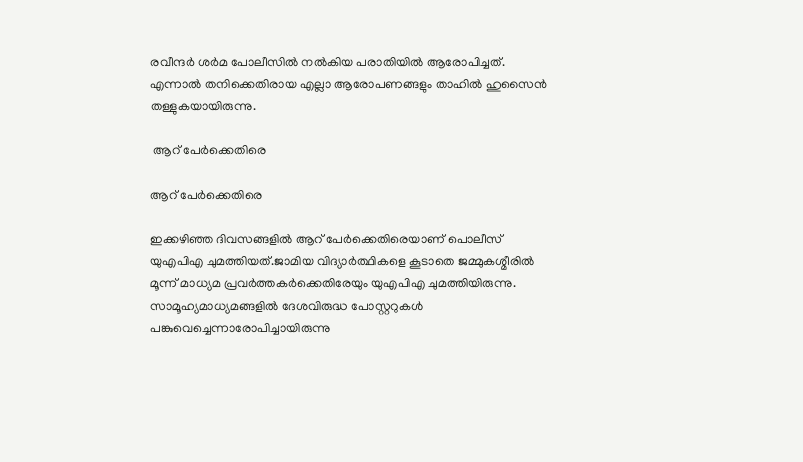രവീന്ദര്‍ ശര്‍മ പോലീസില്‍ നല്‍കിയ പരാതിയില്‍ ആരോപിച്ചത്. എന്നാല്‍ തനിക്കെതിരായ എല്ലാ ആരോപണങ്ങളും താഹില്‍ ഹുസൈന്‍ തള്ളുകയായിരുന്നു.

 ആറ് പേര്‍ക്കെതിരെ

ആറ് പേര്‍ക്കെതിരെ

ഇക്കഴിഞ്ഞ ദിവസങ്ങളില്‍ ആറ് പേര്‍ക്കെതിരെയാണ് പൊലീസ് യുഎപിഎ ചുമത്തിയത്.ജാമിയ വിദ്യാര്‍ത്ഥികളെ കൂടാതെ ജമ്മുകശ്മീരില്‍ മൂന്ന് മാധ്യമ പ്രവര്‍ത്തകര്‍ക്കെതിരേയും യുഎപിഎ ചുമത്തിയിരുന്നു. സാമൂഹ്യമാധ്യമങ്ങളില്‍ ദേശവിരുദ്ധ പോസ്റ്ററുകള്‍ പങ്കുവെച്ചെന്നാരോപിച്ചായിരുന്നു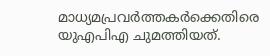മാധ്യമപ്രവര്‍ത്തകര്‍ക്കെതിരെ യുഎപിഎ ചുമത്തിയത്.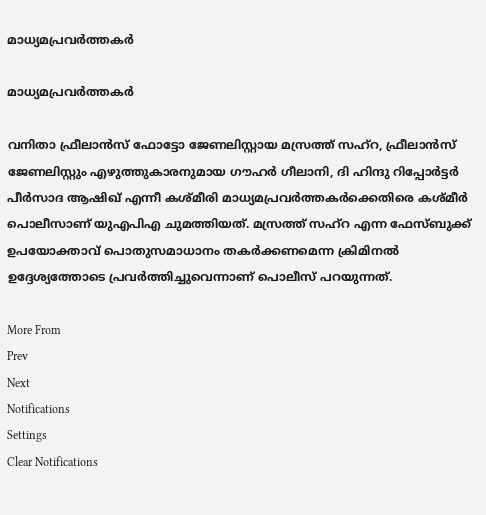മാധ്യമപ്രവര്‍ത്തകര്‍

മാധ്യമപ്രവര്‍ത്തകര്‍

വനിതാ ഫ്രീലാന്‍സ് ഫോട്ടോ ജേണലിസ്റ്റായ മസ്രത്ത് സഹ്‌റ, ഫ്രീലാന്‍സ് ജേണലിസ്റ്റും എഴുത്തുകാരനുമായ ഗൗഹര്‍ ഗീലാനി, ദി ഹിന്ദു റിപ്പോര്‍ട്ടര്‍ പീര്‍സാദ ആഷിഖ് എന്നീ കശ്മീരി മാധ്യമപ്രവര്‍ത്തകര്‍ക്കെതിരെ കശ്മീര്‍ പൊലീസാണ് യുഎപിഎ ചുമത്തിയത്. മസ്രത്ത് സഹ്റ എന്ന ഫേസ്ബുക്ക് ഉപയോക്താവ് പൊതുസമാധാനം തകര്‍ക്കണമെന്ന ക്രിമിനല്‍ ഉദ്ദേശ്യത്തോടെ പ്രവര്‍ത്തിച്ചുവെന്നാണ് പൊലീസ് പറയുന്നത്.

More From
Prev
Next
Notifications
Settings
Clear Notifications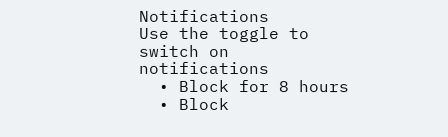Notifications
Use the toggle to switch on notifications
  • Block for 8 hours
  • Block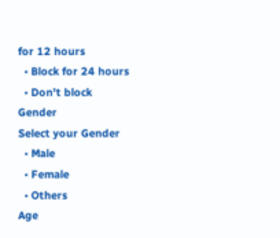for 12 hours
  • Block for 24 hours
  • Don't block
Gender
Select your Gender
  • Male
  • Female
  • Others
Age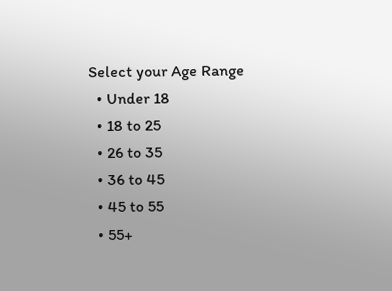Select your Age Range
  • Under 18
  • 18 to 25
  • 26 to 35
  • 36 to 45
  • 45 to 55
  • 55+